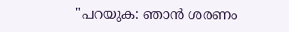"പറയുക: ഞാന്‍ ശരണം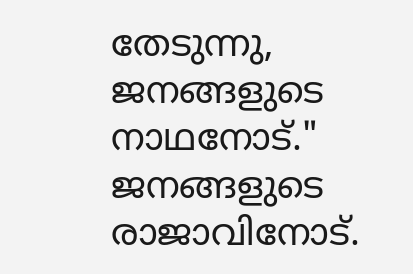തേടുന്നു, ജനങ്ങളുടെ നാഥനോട്."
ജനങ്ങളുടെ രാജാവിനോട്.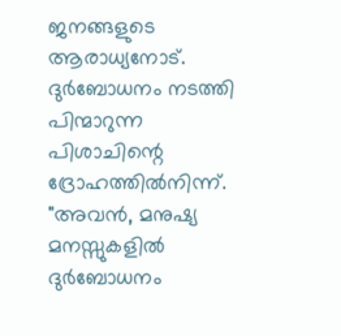ജനങ്ങളുടെ ആരാധ്യനോട്.
ദുര്‍ബോധനം നടത്തി പിന്മാറുന്ന പിശാചിന്റെ ദ്രോഹത്തില്‍നിന്ന്.
"അവന്‍, മനുഷ്യ മനസ്സുകളില്‍ ദുര്‍ബോധനം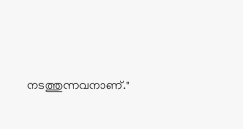നടത്തുന്നവനാണ്."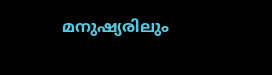മനുഷ്യരിലും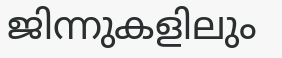ജിന്നുകളിലും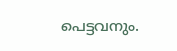പെട്ടവനും.